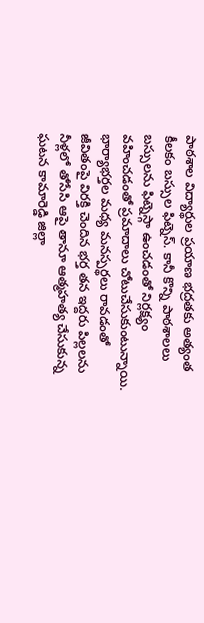పాఠశాల విద్యార్థుల ప్రయాణ భద్రతకు అత్యంత కీలకం బస్సుల ఫిట్నెస్. కానీ కొన్ని పాఠశాలలు బస్సులను ఫిట్నెస్గా ఉంచడంతో నిర్లక్ష్యం వహించడంతో ప్రమాదాలు చోటుచేసుకుంటున్నాయి.
భార్యాభర్తల మధ్య మనస్పర్థలు రావడంతో జీవితంపై విరక్తి చెందిన భర్త తన ఇద్దరు పిల్లలను నీళ్లలో తోసేసి ఆపై తానూ ఆత్మహత్య చేసుకున్న ఘటన కామారెడ్డి జిల్లా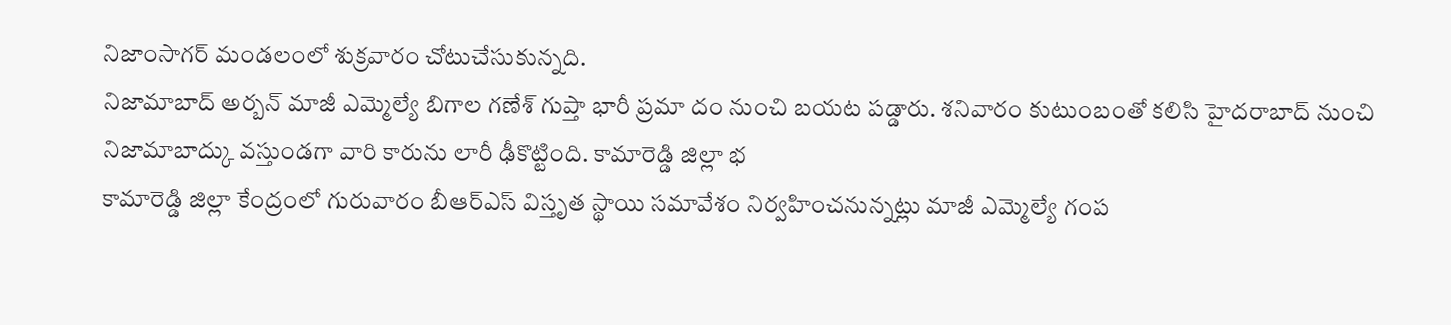నిజాంసాగర్ మండలంలో శుక్రవారం చోటుచేసుకున్నది.
నిజామాబాద్ అర్బన్ మాజీ ఎమ్మెల్యే బిగాల గణేశ్ గుప్తా భారీ ప్రమా దం నుంచి బయట పడ్డారు. శనివారం కుటుంబంతో కలిసి హైదరాబాద్ నుంచి నిజామాబాద్కు వస్తుండగా వారి కారును లారీ ఢీకొట్టింది. కామారెడ్డి జిల్లా భ
కామారెడ్డి జిల్లా కేంద్రంలో గురువారం బీఆర్ఎస్ విస్తృత స్థాయి సమావేశం నిర్వహించనున్నట్లు మాజీ ఎమ్మెల్యే గంప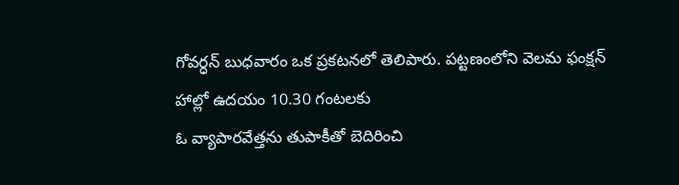గోవర్ధన్ బుధవారం ఒక ప్రకటనలో తెలిపారు. పట్టణంలోని వెలమ ఫంక్షన్ హాల్లో ఉదయం 10.30 గంటలకు
ఓ వ్యాపారవేత్తను తుపాకీతో బెదిరించి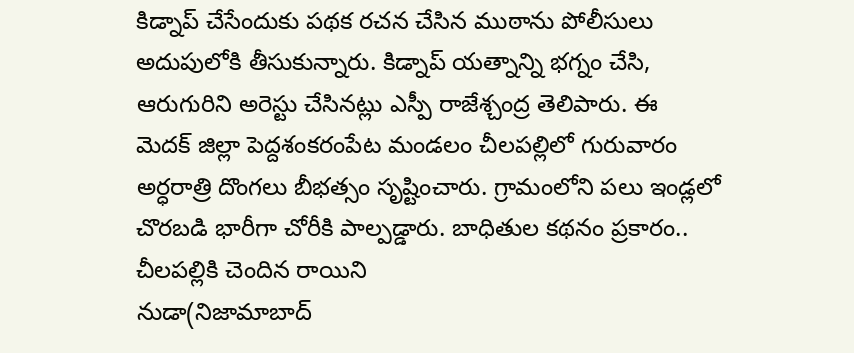కిడ్నాప్ చేసేందుకు పథక రచన చేసిన ముఠాను పోలీసులు అదుపులోకి తీసుకున్నారు. కిడ్నాప్ యత్నాన్ని భగ్నం చేసి, ఆరుగురిని అరెస్టు చేసినట్లు ఎస్పీ రాజేశ్చంద్ర తెలిపారు. ఈ
మెదక్ జిల్లా పెద్దశంకరంపేట మండలం చీలపల్లిలో గురువారం అర్ధరాత్రి దొంగలు బీభత్సం సృష్టించారు. గ్రామంలోని పలు ఇండ్లలో చొరబడి భారీగా చోరీకి పాల్పడ్డారు. బాధితుల కథనం ప్రకారం.. చీలపల్లికి చెందిన రాయిని
నుడా(నిజామాబాద్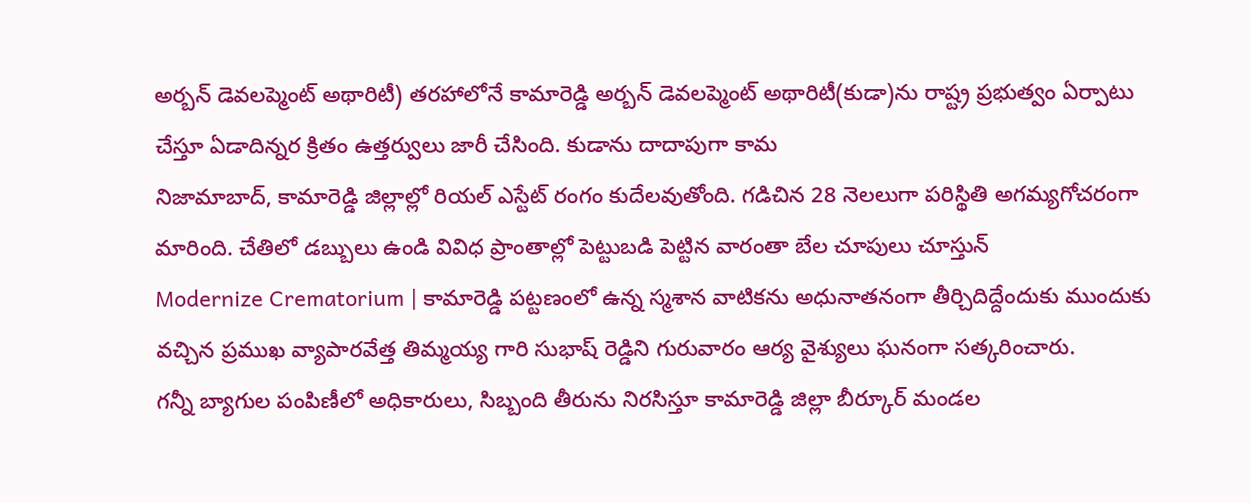అర్బన్ డెవలప్మెంట్ అథారిటీ) తరహాలోనే కామారెడ్డి అర్బన్ డెవలప్మెంట్ అథారిటీ(కుడా)ను రాష్ట్ర ప్రభుత్వం ఏర్పాటు చేస్తూ ఏడాదిన్నర క్రితం ఉత్తర్వులు జారీ చేసింది. కుడాను దాదాపుగా కామ
నిజామాబాద్, కామారెడ్డి జిల్లాల్లో రియల్ ఎస్టేట్ రంగం కుదేలవుతోంది. గడిచిన 28 నెలలుగా పరిస్థితి అగమ్యగోచరంగా మారింది. చేతిలో డబ్బులు ఉండి వివిధ ప్రాంతాల్లో పెట్టుబడి పెట్టిన వారంతా బేల చూపులు చూస్తున్
Modernize Crematorium | కామారెడ్డి పట్టణంలో ఉన్న స్మశాన వాటికను అధునాతనంగా తీర్చిదిద్దేందుకు ముందుకు వచ్చిన ప్రముఖ వ్యాపారవేత్త తిమ్మయ్య గారి సుభాష్ రెడ్డిని గురువారం ఆర్య వైశ్యులు ఘనంగా సత్కరించారు.
గన్నీ బ్యాగుల పంపిణీలో అధికారులు, సిబ్బంది తీరును నిరసిస్తూ కామారెడ్డి జిల్లా బీర్కూర్ మండల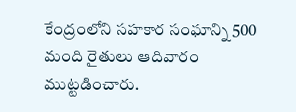కేంద్రంలోని సహకార సంఘాన్ని 500 మంది రైతులు ఆదివారం ముట్టడించారు.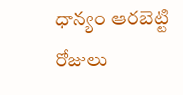ధాన్యం ఆరబెట్టి రోజులు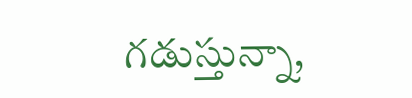గడుస్తున్నా,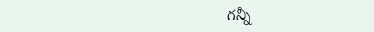గన్నీ